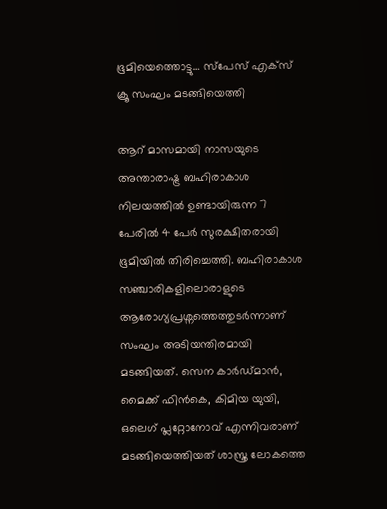ഭൂമിയെത്തൊട്ടു… സ്പേസ് എക്സ് ക്രൂ സംഘം മടങ്ങിയെത്തി

ആറ് മാസമായി നാസയുടെ അന്താരാഷ്ട്ര ബഹിരാകാശ നിലയത്തില്‍ ഉണ്ടായിരുന്ന 7 പേരിൽ 4 പേർ സുരക്ഷിതരായി ഭൂമിയിൽ തിരിച്ചെത്തി. ബഹിരാകാശ സഞ്ചാരികളിലൊരാളുടെ ആരോഗ്യപ്രശ്നത്തെത്തുടർന്നാണ് സംഘം അടിയന്തിരമായി മടങ്ങിയത്. സെന കാർഡ്‍മാൻ, മൈക്ക് ഫിൻകെ, കിമിയ യുയി, ഒലെഗ് പ്ലറ്റോനോവ് എന്നിവരാണ് മടങ്ങിയെത്തിയത് ശാസ്ത്ര ലോകത്തെ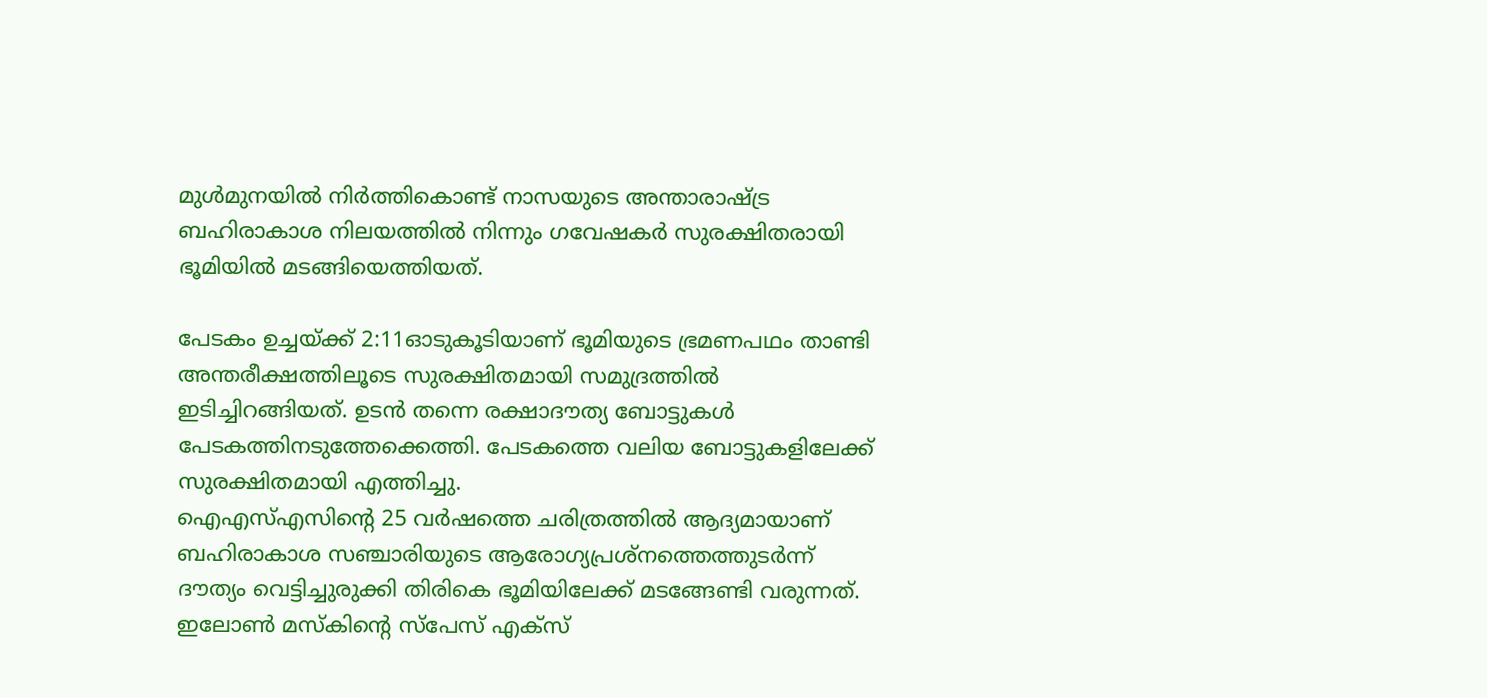മുൾമുനയിൽ നിർത്തികൊണ്ട് നാസയുടെ അന്താരാഷ്ട്ര ബഹിരാകാശ നിലയത്തില്‍ നിന്നും ഗവേഷകർ സുരക്ഷിതരായി ഭൂമിയിൽ മടങ്ങിയെത്തിയത്.

പേടകം ഉച്ചയ്ക്ക് 2:11ഓടുകൂടിയാണ് ഭൂമിയുടെ ഭ്രമണപഥം താണ്ടി അന്തരീക്ഷത്തിലൂടെ സുരക്ഷിതമായി സമുദ്രത്തിൽ ഇടിച്ചിറങ്ങിയത്. ഉടൻ തന്നെ രക്ഷാദൗത്യ ബോട്ടുകൾ പേടകത്തിനടുത്തേക്കെത്തി. പേടകത്തെ വലിയ ബോട്ടുകളിലേക്ക് സുരക്ഷിതമായി എത്തിച്ചു.
ഐഎസ്എസിന്റെ 25 വർഷത്തെ ചരിത്രത്തിൽ ആദ്യമായാണ് ബഹിരാകാശ സഞ്ചാരിയുടെ ആരോഗ്യപ്രശ്നത്തെത്തുടർന്ന് ദൗത്യം വെട്ടിച്ചുരുക്കി തിരികെ ഭൂമിയിലേക്ക് മടങ്ങേണ്ടി വരുന്നത്. ഇലോൺ മസ്കിന്റെ സ്പേസ് എക്സ്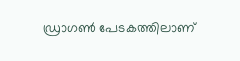ഡ്രാഗൺ പേടകത്തിലാണ്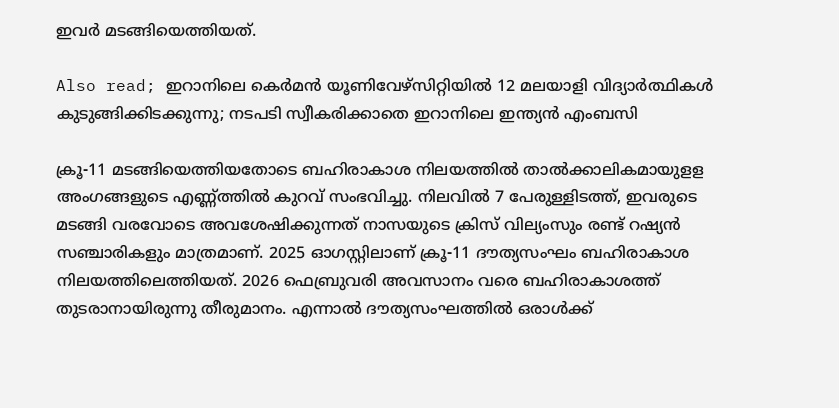ഇവർ മടങ്ങിയെത്തിയത്.

Also read; ഇറാനിലെ കെർമൻ യൂണിവേഴ്സിറ്റിയിൽ 12 മലയാളി വിദ്യാർത്ഥികൾ കുടുങ്ങിക്കിടക്കുന്നു; നടപടി സ്വീകരിക്കാതെ ഇറാനിലെ ഇന്ത്യൻ എംബസി

ക്രൂ-11 മടങ്ങിയെത്തിയതോടെ ബഹിരാകാശ നിലയത്തിൽ താൽക്കാലികമായുളള അംഗങ്ങളുടെ എണ്ണ്ത്തിൽ കുറവ് സംഭവിച്ചു. നിലവിൽ 7 പേരുള്ളിടത്ത്, ഇവരുടെ മടങ്ങി വരവോടെ അവശേഷിക്കുന്നത് നാസയുടെ ക്രിസ് വില്യംസും രണ്ട് റഷ്യൻ സഞ്ചാരികളും മാത്രമാണ്. 2025 ഓഗസ്റ്റിലാണ് ക്രൂ-11 ദൗത്യസംഘം ബഹിരാകാശ നിലയത്തിലെത്തിയത്. 2026 ഫെബ്രുവരി അവസാനം വരെ ബഹിരാകാശത്ത് തുടരാനായിരുന്നു തീരുമാനം. എന്നാൽ ദൗത്യസംഘത്തിൽ ഒരാൾക്ക്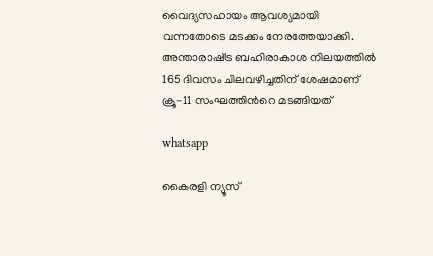വൈദ്യസഹായം ആവശ്യമായി വന്നതോടെ മടക്കം നേരത്തേയാക്കി. അന്താരാഷ്‌ട്ര ബഹിരാകാശ നിലയത്തിൽ 165 ദിവസം ചിലവഴിച്ചതിന് ശേഷമാണ് ക്രൂ-11 സംഘത്തിന്‍റെ മടങ്ങിയത്

whatsapp

കൈരളി ന്യൂസ്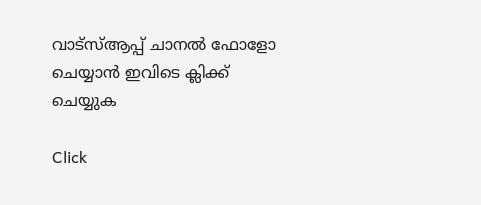വാട്‌സ്ആപ്പ് ചാനല്‍ ഫോളോ ചെയ്യാന്‍ ഇവിടെ ക്ലിക്ക് ചെയ്യുക

Click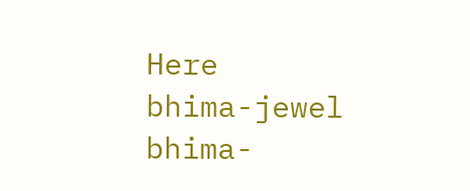Here
bhima-jewel
bhima-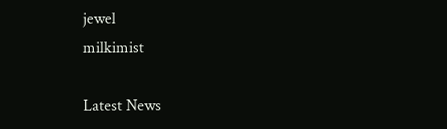jewel
milkimist

Latest News